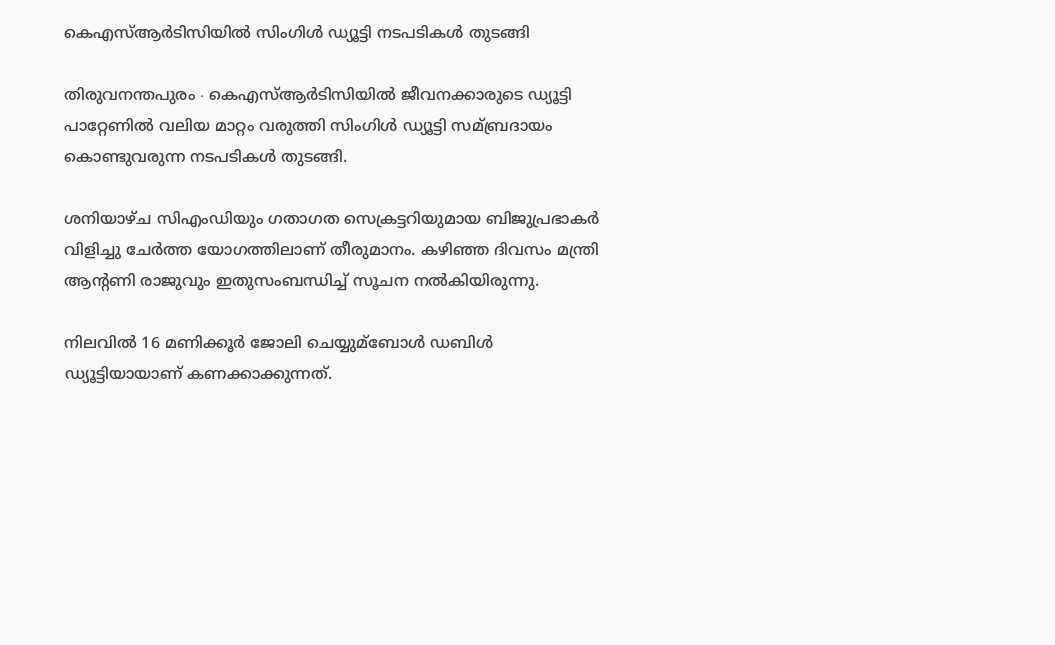കെഎസ്‌ആര്‍ടിസിയില്‍ സിംഗിള്‍ ഡ്യൂട്ടി നടപടികള്‍‍ തുടങ്ങി

തിരുവനന്തപുരം ∙ കെഎസ്‌ആര്‍ടിസിയില്‍ ജീവനക്കാരുടെ ഡ്യൂട്ടി പാറ്റേണില്‍ വലിയ മാറ്റം വരുത്തി സിംഗിള്‍ ഡ്യൂട്ടി സമ്ബ്രദായം കൊണ്ടുവരുന്ന നടപടികള്‍‍ തുടങ്ങി.

ശനിയാഴ്ച സിഎംഡിയും ഗതാഗത സെക്രട്ടറിയുമായ ബിജുപ്രഭാകര്‍ വിളിച്ചു ചേര്‍ത്ത യോഗത്തിലാണ് തീരുമാനം. കഴി‍ഞ്ഞ ദിവസം മന്ത്രി ആന്റണി രാജുവും ഇതുസംബന്ധിച്ച്‌ സൂചന നല്‍കിയിരുന്നു.

നിലവില്‍ 16 മണിക്കൂര്‍ ജോലി ചെയ്യുമ്ബോള്‍ ഡബിള്‍ ഡ്യൂട്ടിയായാണ് കണക്കാക്കുന്നത്.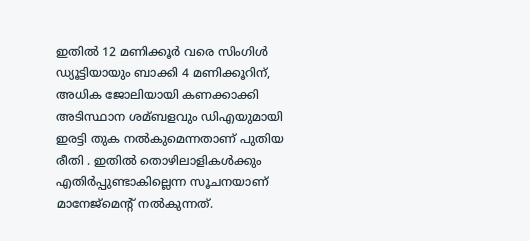ഇതില്‍ 12 മണിക്കൂര്‍ വരെ സിംഗിള്‍ ഡ്യൂട്ടിയായും ബാക്കി 4 മണിക്കൂറിന്, അധിക ജോലിയായി കണക്കാക്കി അടിസ്ഥാന ശമ്ബളവും ഡിഎയുമായി ഇരട്ടി തുക നല്‍കുമെന്നതാണ് പുതിയ രീതി . ഇതില്‍ തൊഴിലാളികള്‍ക്കും എതിര്‍പ്പുണ്ടാകില്ലെന്ന സൂചനയാണ് മാനേജ്മെന്റ് നല്‍കുന്നത്.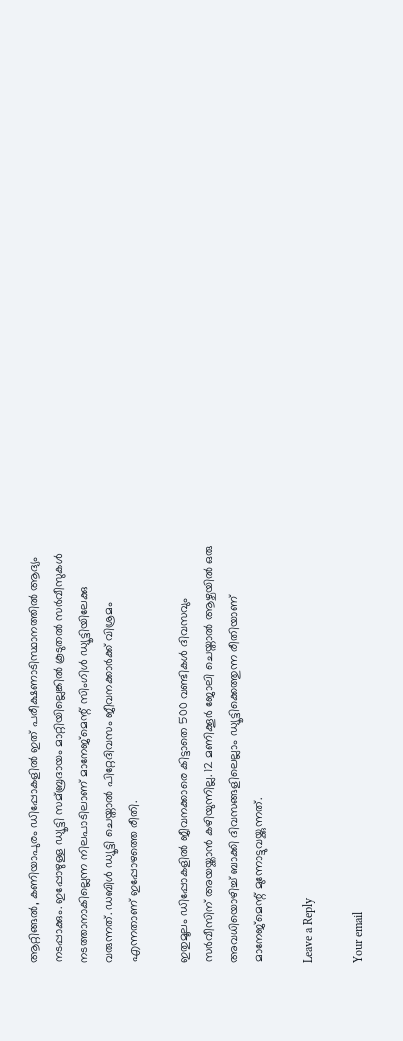ആറ്റിങ്ങല്‍, കണിയാപുരം ഡിപ്പോകളില്‍ ഇത് പരീക്ഷണാടിസ്ഥാനത്തില്‍ ആദ്യം നടപ്പാക്കും. ഇപ്പോഴുള്ള ഡ്യൂട്ടി സമ്ബ്രദായം മാറ്റിയില്ലെങ്കില്‍ കൂടുതല്‍ സര്‍വീസുകള്‍ നടത്താനാകില്ലെന്ന നിലപാടിലാണ് മാനേജ്മെന്റ് സിംഗിള്‍ ഡ്യൂട്ടിയിലേക്കു വരുന്നത്. ഡബിള്‍ ഡ്യൂട്ടി ചെയ്താല്‍ പിറ്റേദിവസം ജീവനക്കാര്‍ക്ക് വിശ്രമം എന്നതാണ് ഇപ്പോഴത്തെ രീതി.

ഇതുമൂലം ഡിപ്പോകളില്‍ ജീവനക്കാരെ കിട്ടാതെ 500 വണ്ടികള്‍ ദിവസവും സര്‍വീസിന് അയയ്ക്കാന്‍ കഴിയുന്നില്ല. 12 മണിക്കൂര്‍ ജോലി ചെയ്താല്‍ ആഴ്ചയില്‍ ഒരു അവധിയൊഴിച്ച്‌ ബാക്കി ദിവസങ്ങളിലെല്ലാം ഡ്യൂട്ടിക്കെത്തുന്ന രീതിയാണ് മാനേജ്മെന്റ് മുന്നോട്ടുവയ്ക്കുന്നത്.

Leave a Reply

Your email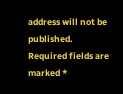address will not be published. Required fields are marked *